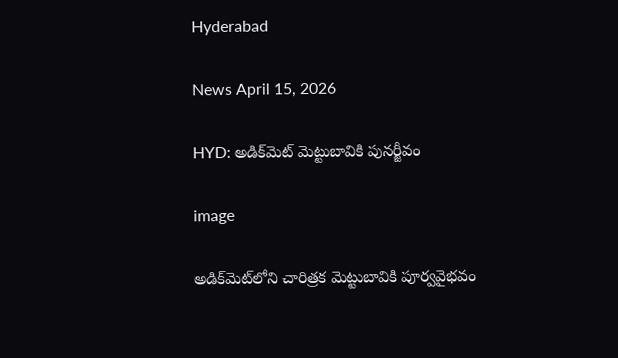Hyderabad

News April 15, 2026

HYD: అడిక్‌మెట్ మెట్టుబావికి పునర్జీవం

image

అడిక్‌మెట్‌లోని చారిత్రక మెట్టుబావికి పూర్వవైభవం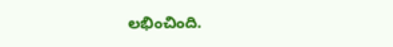లభించింది.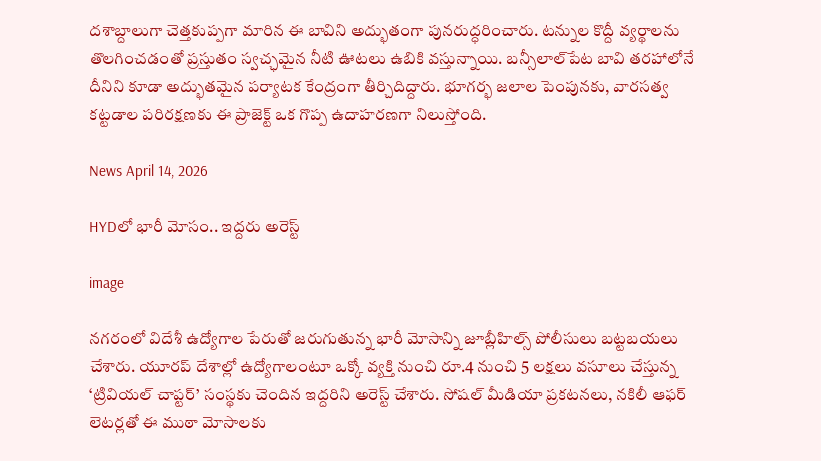దశాబ్దాలుగా చెత్తకుప్పగా మారిన ఈ బావిని అద్భుతంగా పునరుద్ధరించారు. టన్నుల కొద్దీ వ్యర్థాలను తొలగించడంతో ప్రస్తుతం స్వచ్ఛమైన నీటి ఊటలు ఉబికి వస్తున్నాయి. బన్సీలాల్‌పేట బావి తరహాలోనే దీనిని కూడా అద్భుతమైన పర్యాటక కేంద్రంగా తీర్చిదిద్దారు. భూగర్భ జలాల పెంపునకు, వారసత్వ కట్టడాల పరిరక్షణకు ఈ ప్రాజెక్ట్ ఒక గొప్ప ఉదాహరణగా నిలుస్తోంది.

News April 14, 2026

HYDలో భారీ మోసం.. ఇద్దరు అరెస్ట్

image

నగరంలో విదేశీ ఉద్యోగాల పేరుతో జరుగుతున్న భారీ మోసాన్ని జూబ్లీహిల్స్ పోలీసులు బట్టబయలు చేశారు. యూరప్ దేశాల్లో ఉద్యోగాలంటూ ఒక్కో వ్యక్తి నుంచి రూ.4 నుంచి 5 లక్షలు వసూలు చేస్తున్న ‘ట్రివియల్ చాప్టర్’ సంస్థకు చెందిన ఇద్దరిని అరెస్ట్ చేశారు. సోషల్ మీడియా ప్రకటనలు, నకిలీ ఆఫర్ లెటర్లతో ఈ ముఠా మోసాలకు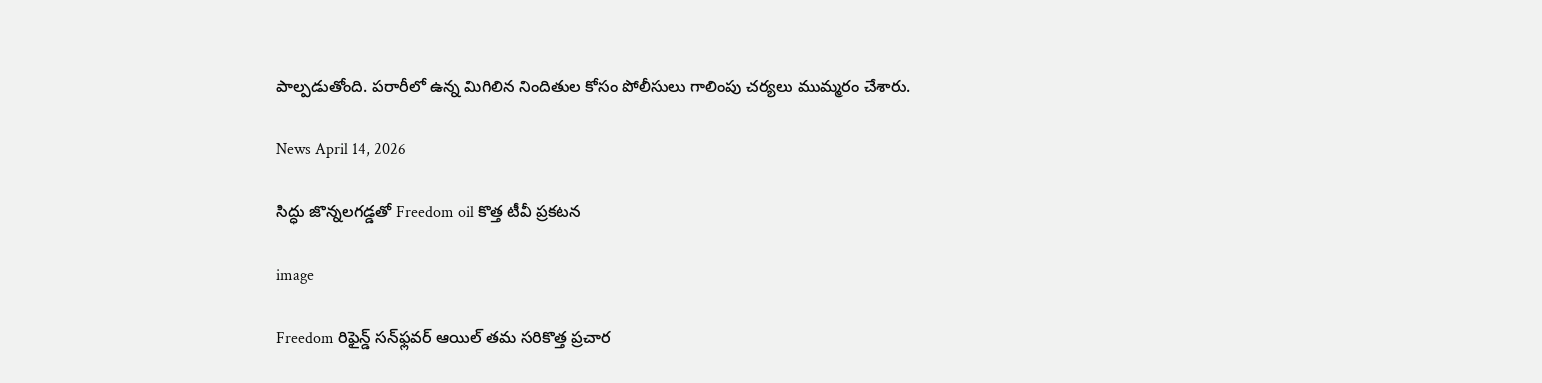పాల్పడుతోంది. పరారీలో ఉన్న మిగిలిన నిందితుల కోసం పోలీసులు గాలింపు చర్యలు ముమ్మరం చేశారు.

News April 14, 2026

సిద్ధు జొన్నలగడ్డతో Freedom oil కొత్త టీవీ ప్రకటన

image

Freedom రిఫైన్డ్ సన్‌ఫ్లవర్ ఆయిల్ తమ సరికొత్త ప్రచార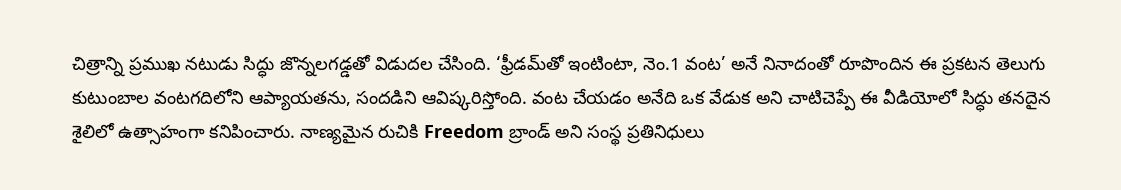చిత్రాన్ని ప్రముఖ నటుడు సిద్ధు జొన్నలగడ్డతో విడుదల చేసింది. ‘ఫ్రీడమ్‌తో ఇంటింటా, నెం.1 వంట’ అనే నినాదంతో రూపొందిన ఈ ప్రకటన తెలుగు కుటుంబాల వంటగదిలోని ఆప్యాయతను, సందడిని ఆవిష్కరిస్తోంది. వంట చేయడం అనేది ఒక వేడుక అని చాటిచెప్పే ఈ వీడియోలో సిద్ధు తనదైన శైలిలో ఉత్సాహంగా కనిపించారు. నాణ్యమైన రుచికి Freedom బ్రాండ్ అని సంస్థ ప్రతినిధులు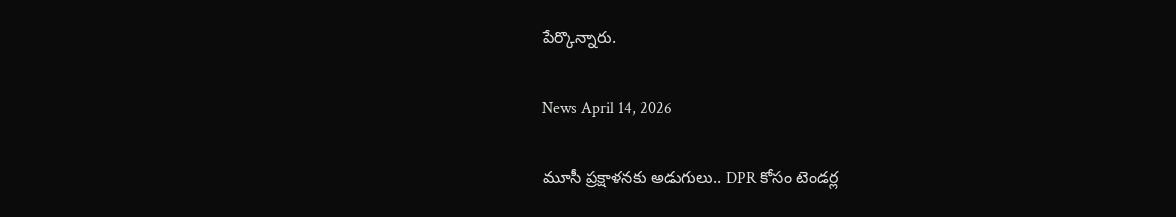పేర్కొన్నారు.

News April 14, 2026

మూసీ ప్రక్షాళనకు అడుగులు.. DPR కోసం టెండర్ల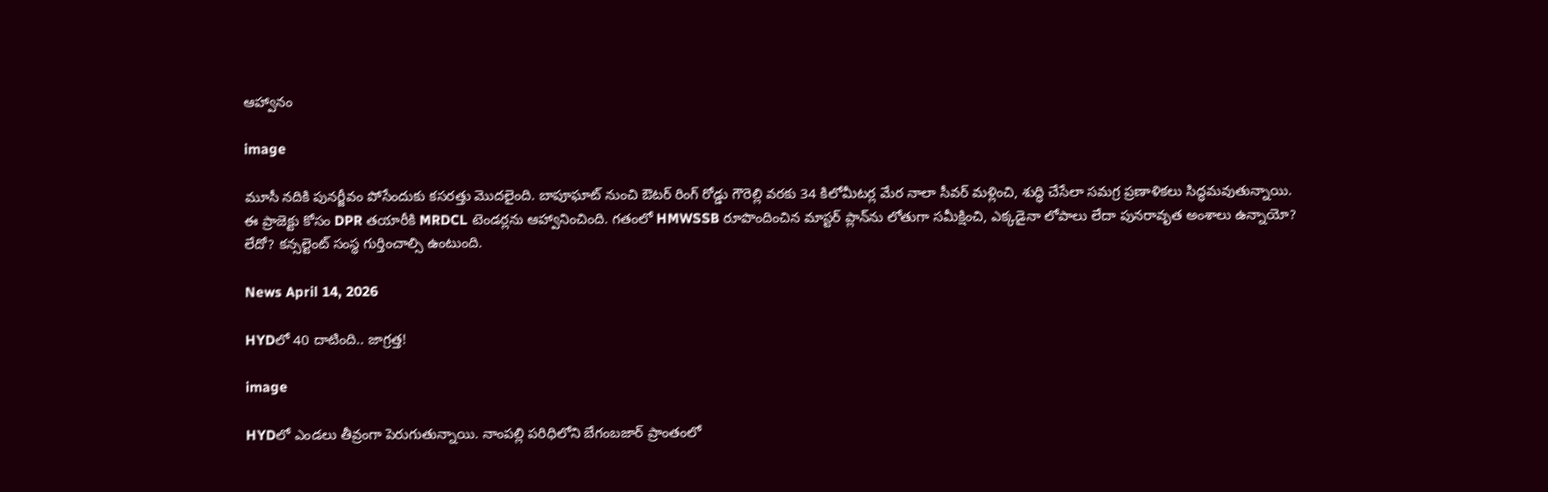ఆహ్వానం

image

మూసీ నదికి పునర్జీవం పోసేందుకు కసరత్తు మొదలైంది. బాపూఘాట్ నుంచి ఔటర్ రింగ్ రోడ్డు గౌరెల్లి వరకు 34 కిలోమీటర్ల మేర నాలా సీవర్ మళ్లించి, శుద్ధి చేసేలా సమగ్ర ప్రణాళికలు సిద్ధమవుతున్నాయి. ఈ ప్రాజెక్టు కోసం DPR తయారీకి MRDCL టెండర్లను ఆహ్వానించింది. గతంలో HMWSSB రూపొందించిన మాస్టర్ ప్లాన్‌ను లోతుగా సమీక్షించి, ఎక్కడైనా లోపాలు లేదా పునరావృత అంశాలు ఉన్నాయో? లేదో? కన్సల్టెంట్ సంస్థ గుర్తించాల్సి ఉంటుంది.

News April 14, 2026

HYDలో 40 దాటింది.. జాగ్రత్త!

image

HYDలో ఎండలు తీవ్రంగా పెరుగుతున్నాయి. నాంపల్లి పరిధిలోని బేగంబజార్ ప్రాంతంలో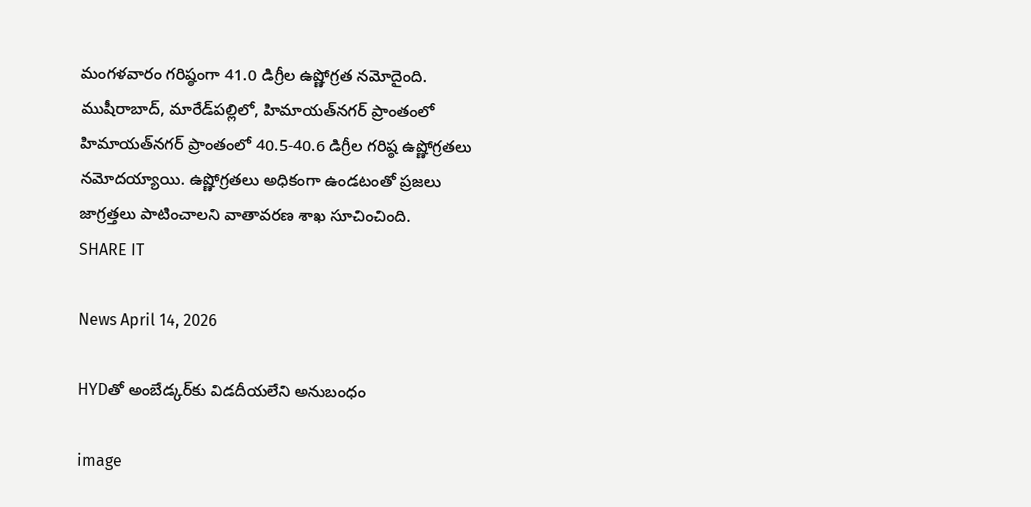మంగళవారం గరిష్ఠంగా 41.0 డిగ్రీల ఉష్ణోగ్రత నమోదైంది. ముషీరాబాద్, మారేడ్‌పల్లిలో, హిమాయత్‌నగర్ ప్రాంతంలో హిమాయత్‌నగర్ ప్రాంతంలో 40.5-40.6 డిగ్రీల గరిష్ఠ ఉష్ణోగ్రతలు నమోదయ్యాయి. ఉష్ణోగ్రతలు అధికంగా ఉండటంతో ప్రజలు జాగ్రత్తలు పాటించాలని వాతావరణ శాఖ సూచించింది.
SHARE IT

News April 14, 2026

HYDతో అంబేడ్కర్‌కు విడదీయలేని అనుబంధం

image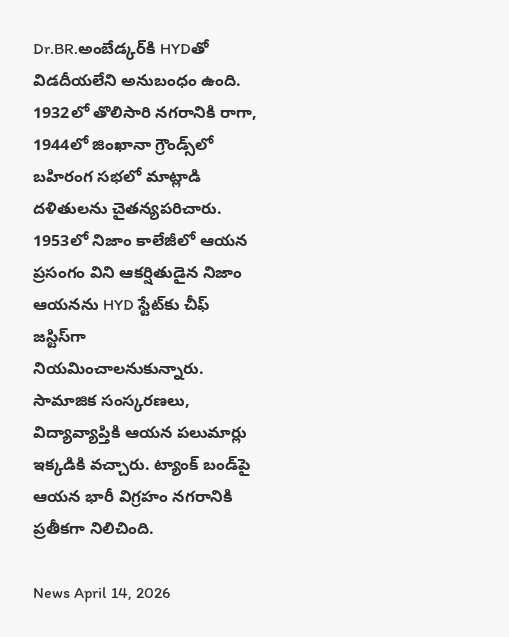Dr.BR.అంబేడ్క‌ర్‌కి HYDతో విడదీయలేని అనుబంధం ఉంది. 1932లో తొలిసారి నగరానికి రాగా, 1944లో జింఖానా గ్రౌండ్స్‌లో బహిరంగ సభలో మాట్లాడి దళితులను చైతన్యపరిచారు. 1953లో నిజాం కాలేజీలో ఆయన ప్రసంగం విని ఆకర్షితుడైన నిజాం ఆయనను HYD స్టేట్‌కు చీఫ్ జస్టిస్‌గా నియమించాలనుకున్నారు. సామాజిక సంస్కరణలు, విద్యావ్యాప్తికి ఆయన పలుమార్లు ఇక్కడికి వచ్చారు. ట్యాంక్ బండ్‌పై ఆయన భారీ విగ్రహం నగరానికి ప్రతీకగా నిలిచింది.

News April 14, 2026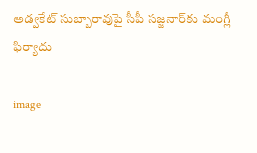అడ్వకేట్ సుబ్బారావుపై సీపీ సజ్జనార్‌కు మంగ్లీ ఫిర్యాదు

image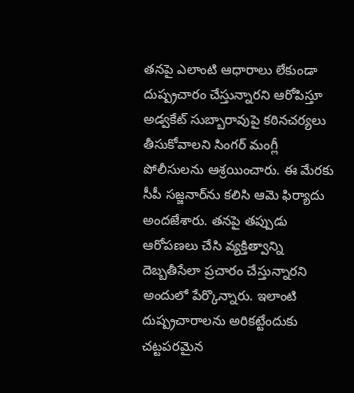తనపై ఎలాంటి ఆధారాలు లేకుండా దుష్ప్రచారం చేస్తున్నారని ఆరోపిస్తూ అడ్వకేట్ సుబ్బారావుపై కఠినచర్యలు తీసుకోవాలని సింగర్ మంగ్లీ పోలీసులను ఆశ్రయించారు. ఈ మేరకు సీపీ సజ్జనార్‌ను కలిసి ఆమె ఫిర్యాదు అందజేశారు. తనపై తప్పుడు ఆరోపణలు చేసి వ్యక్తిత్వాన్ని దెబ్బతీసేలా ప్రచారం చేస్తున్నారని అందులో పేర్కొన్నారు. ఇలాంటి దుష్ప్రచారాలను అరికట్టేందుకు చట్టపరమైన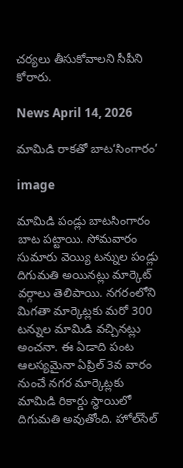చర్యలు తీసుకోవాలని సీపీని కోరారు.

News April 14, 2026

మామిడి రాకతో బాట‘సింగారం’

image

మామిడి పండ్లు బాటసింగారం బాట పట్టాయి. సోమవారం సుమారు వెయ్యి టన్నుల పండ్లు దిగుమతి అయినట్లు మార్కెట్ వర్గాలు తెలిపాయి. నగరంలోని మిగతా మార్కెట్లకు మరో 300 టన్నుల మామిడి వచ్చినట్లు అంచనా. ఈ ఏడాది పంట ఆలస్యమైనా ఏప్రిల్ 3వ వారం నుంచే నగర మార్కెట్లకు మామిడి రికార్డు స్థాయిలో దిగుమతి అవుతోంది. హోల్‌సేల్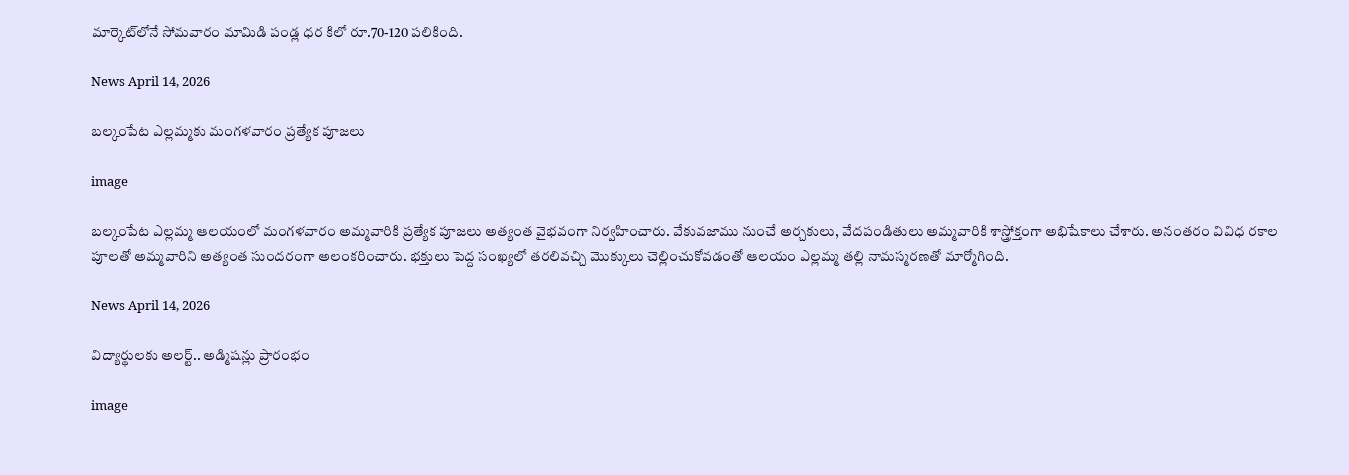మార్కెట్‌లోనే సోమవారం మామిడి పండ్ల ధర కిలో రూ.70-120 పలికింది.

News April 14, 2026

బల్కంపేట ఎల్లమ్మకు మంగళవారం ప్రత్యేక పూజలు

image

బల్కంపేట ఎల్లమ్మ ఆలయంలో మంగళవారం అమ్మవారికి ప్రత్యేక పూజలు అత్యంత వైభవంగా నిర్వహించారు. వేకువజాము నుంచే అర్చకులు, వేదపండితులు అమ్మవారికి శాస్త్రోక్తంగా అభిషేకాలు చేశారు. అనంతరం వివిధ రకాల పూలతో అమ్మవారిని అత్యంత సుందరంగా అలంకరించారు. భక్తులు పెద్ద సంఖ్యలో తరలివచ్చి మొక్కులు చెల్లించుకోవడంతో ఆలయం ఎల్లమ్మ తల్లి నామస్మరణతో మార్మోగింది.

News April 14, 2026

విద్యార్థులకు అలర్ట్.. అడ్మిషన్లు ప్రారంభం

image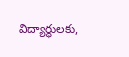విద్యార్థులకు,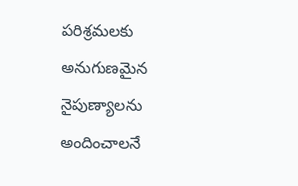పరిశ్రమలకు అనుగుణమైన నైపుణ్యాలను అందించాలనే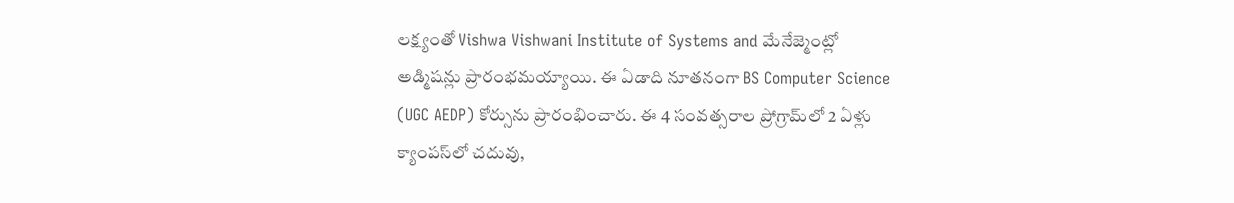లక్ష్యంతో Vishwa Vishwani Institute of Systems and మేనేజ్మెంట్లో అడ్మిషన్లు ప్రారంభమయ్యాయి. ఈ ఏడాది నూతనంగా BS Computer Science (UGC AEDP) కోర్సును ప్రారంభించారు. ఈ 4 సంవత్సరాల ప్రోగ్రామ్‌లో 2 ఏళ్లు క్యాంపస్‌లో చదువు,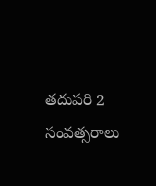తదుపరి 2 సంవత్సరాలు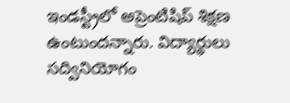ఇండస్ట్రీలో అప్రెంటిషిప్ శిక్షణ ఉంటుందన్నారు. విద్యార్థులు సద్వినియోగం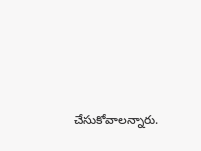చేసుకోవాలన్నారు.